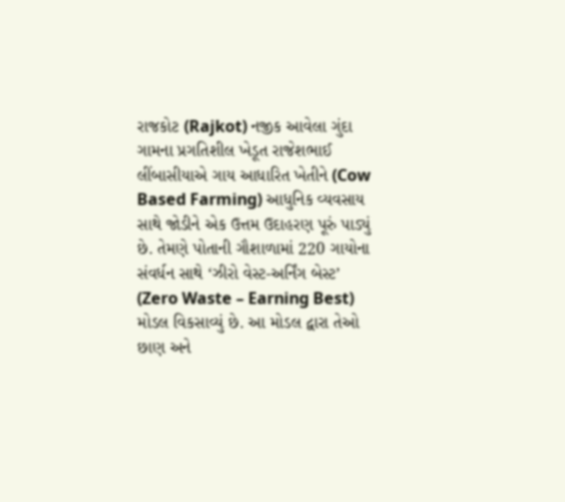રાજકોટ (Rajkot) નજીક આવેલા ગુંદા ગામના પ્રગતિશીલ ખેડૂત રાજેશભાઈ લીંબાસીયાએ ગાય આધારિત ખેતીને (Cow Based Farming) આધુનિક વ્યવસાય સાથે જોડીને એક ઉત્તમ ઉદાહરણ પૂરું પાડ્યું છે. તેમણે પોતાની ગૌશાળામાં 220 ગાયોના સંવર્ધન સાથે ‘ઝીરો વેસ્ટ-અર્નિંગ બેસ્ટ’ (Zero Waste – Earning Best) મોડલ વિકસાવ્યું છે. આ મોડલ દ્વારા તેઓ છાણ અને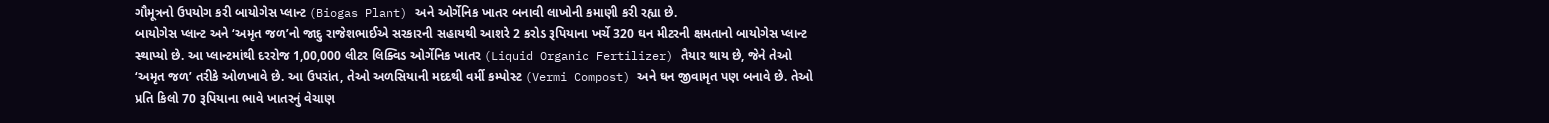ગૌમૂત્રનો ઉપયોગ કરી બાયોગેસ પ્લાન્ટ (Biogas Plant) અને ઓર્ગેનિક ખાતર બનાવી લાખોની કમાણી કરી રહ્યા છે.
બાયોગેસ પ્લાન્ટ અને ‘અમૃત જળ’નો જાદુ રાજેશભાઈએ સરકારની સહાયથી આશરે 2 કરોડ રૂપિયાના ખર્ચે 320 ઘન મીટરની ક્ષમતાનો બાયોગેસ પ્લાન્ટ સ્થાપ્યો છે. આ પ્લાન્ટમાંથી દરરોજ 1,00,000 લીટર લિક્વિડ ઓર્ગેનિક ખાતર (Liquid Organic Fertilizer) તૈયાર થાય છે, જેને તેઓ ‘અમૃત જળ’ તરીકે ઓળખાવે છે. આ ઉપરાંત, તેઓ અળસિયાની મદદથી વર્મી કમ્પોસ્ટ (Vermi Compost) અને ઘન જીવામૃત પણ બનાવે છે. તેઓ પ્રતિ કિલો 70 રૂપિયાના ભાવે ખાતરનું વેચાણ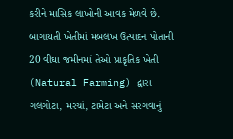કરીને માસિક લાખોની આવક મેળવે છે.
બાગાયતી ખેતીમાં મબલખ ઉત્પાદન પોતાની 20 વીઘા જમીનમાં તેઓ પ્રાકૃતિક ખેતી (Natural Farming) દ્વારા ગલગોટા, મરચાં, ટામેટા અને સરગવાનું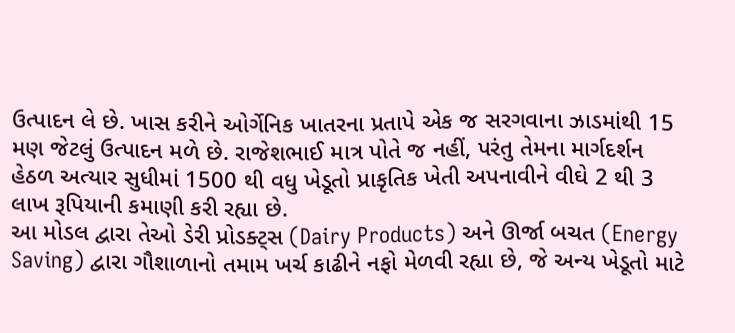ઉત્પાદન લે છે. ખાસ કરીને ઓર્ગેનિક ખાતરના પ્રતાપે એક જ સરગવાના ઝાડમાંથી 15 મણ જેટલું ઉત્પાદન મળે છે. રાજેશભાઈ માત્ર પોતે જ નહીં, પરંતુ તેમના માર્ગદર્શન હેઠળ અત્યાર સુધીમાં 1500 થી વધુ ખેડૂતો પ્રાકૃતિક ખેતી અપનાવીને વીઘે 2 થી 3 લાખ રૂપિયાની કમાણી કરી રહ્યા છે.
આ મોડલ દ્વારા તેઓ ડેરી પ્રોડક્ટ્સ (Dairy Products) અને ઊર્જા બચત (Energy Saving) દ્વારા ગૌશાળાનો તમામ ખર્ચ કાઢીને નફો મેળવી રહ્યા છે, જે અન્ય ખેડૂતો માટે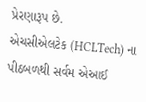પ્રેરણારૂપ છે.
એચસીએલટેક (HCLTech) ના પીઠબળથી સર્વમ એઆઈ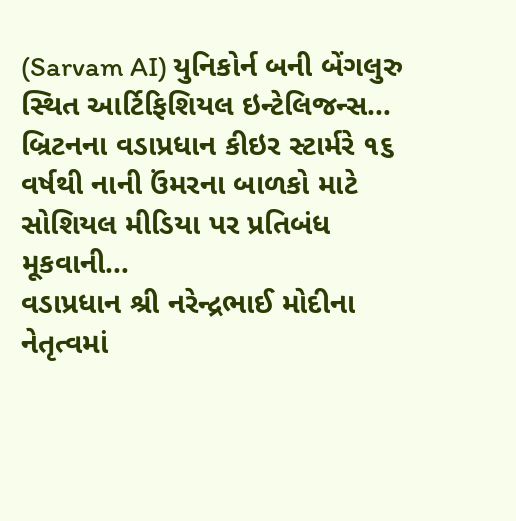(Sarvam AI) યુનિકોર્ન બની બેંગલુરુ સ્થિત આર્ટિફિશિયલ ઇન્ટેલિજન્સ…
બ્રિટનના વડાપ્રધાન કીઇર સ્ટાર્મરે ૧૬ વર્ષથી નાની ઉંમરના બાળકો માટે સોશિયલ મીડિયા પર પ્રતિબંધ મૂકવાની…
વડાપ્રધાન શ્રી નરેન્દ્રભાઈ મોદીના નેતૃત્વમાં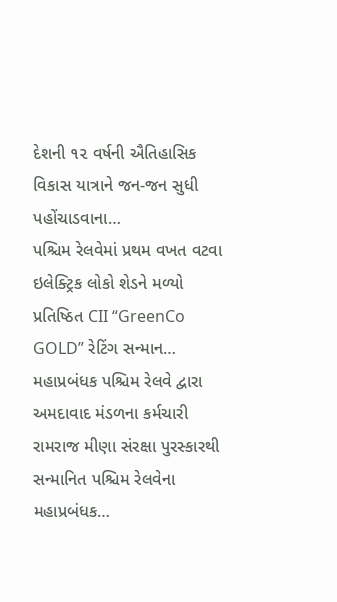દેશની ૧૨ વર્ષની ઐતિહાસિક વિકાસ યાત્રાને જન-જન સુધી પહોંચાડવાના…
પશ્ચિમ રેલવેમાં પ્રથમ વખત વટવા ઇલેક્ટ્રિક લોકો શેડને મળ્યો પ્રતિષ્ઠિત CII “GreenCo GOLD” રેટિંગ સન્માન…
મહાપ્રબંધક પશ્ચિમ રેલવે દ્વારા અમદાવાદ મંડળના કર્મચારી રામરાજ મીણા સંરક્ષા પુરસ્કારથી સન્માનિત પશ્ચિમ રેલવેના મહાપ્રબંધક…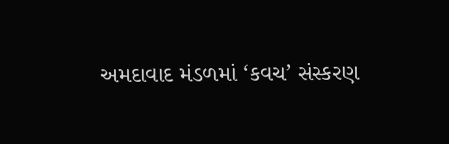અમદાવાદ મંડળમાં ‘કવચ’ સંસ્કરણ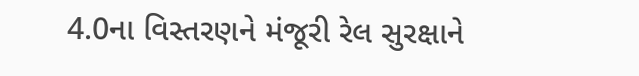4.0ના વિસ્તરણને મંજૂરી રેલ સુરક્ષાને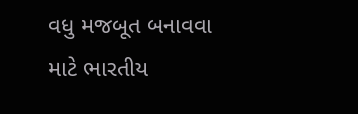વધુ મજબૂત બનાવવા માટે ભારતીય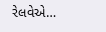રેલવેએ…